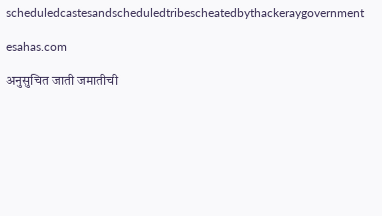scheduledcastesandscheduledtribescheatedbythackeraygovernment

esahas.com

अनुसुचित जाती जमातीची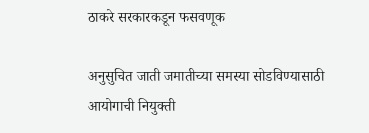ठाकरे सरकारकडून फसवणूक

अनुसुचित जाती जमातीच्या समस्या सोडविण्यासाठी आयोगाची नियुक्ती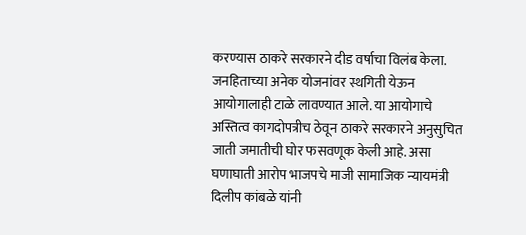करण्यास ठाकरे सरकारने दीड वर्षाचा विलंब केला. जनहिताच्या अनेक योजनांवर स्थगिती येऊन आयोगालाही टाळे लावण्यात आले. या आयोगाचे अस्तित्व कागदोपत्रीच ठेवून ठाकरे सरकारने अनुसुचित जाती जमातीची घोर फसवणूक केली आहे. असा घणाघाती आरोप भाजपचे माजी सामाजिक न्यायमंत्री दिलीप कांबळे यांनी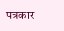पत्रकार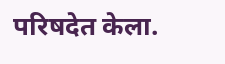परिषदेत केला.